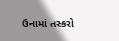ઉનામાં તસ્કરો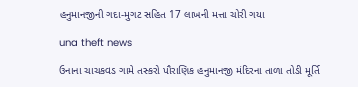હનુમાનજીની ગદા-મુગટ સહિત 17 લાખની મત્તા ચોરી ગયા

una theft news

ઉનાના ચાચકવડ ગામે તસ્કરો પૌરાણિક હનુમાનજી મંદિરના તાળા તોડી મૂર્તિ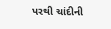પરથી ચાંદીની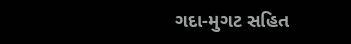ગદા-મુગટ સહિત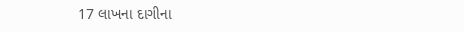17 લાખના દાગીના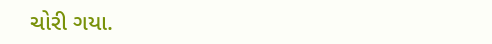ચોરી ગયા.